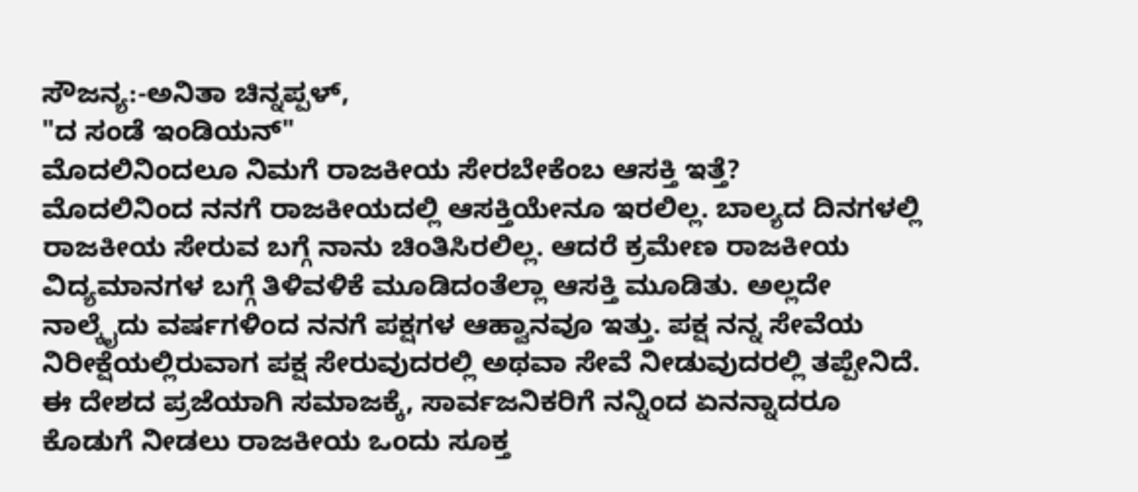ಸೌಜನ್ಯ:-ಅನಿತಾ ಚಿನ್ನಪ್ಪಳ್,
"ದ ಸಂಡೆ ಇಂಡಿಯನ್"
ಮೊದಲಿನಿಂದಲೂ ನಿಮಗೆ ರಾಜಕೀಯ ಸೇರಬೇಕೆಂಬ ಆಸಕ್ತಿ ಇತ್ತೆ?
ಮೊದಲಿನಿಂದ ನನಗೆ ರಾಜಕೀಯದಲ್ಲಿ ಆಸಕ್ತಿಯೇನೂ ಇರಲಿಲ್ಲ. ಬಾಲ್ಯದ ದಿನಗಳಲ್ಲಿ ರಾಜಕೀಯ ಸೇರುವ ಬಗ್ಗೆ ನಾನು ಚಿಂತಿಸಿರಲಿಲ್ಲ. ಆದರೆ ಕ್ರಮೇಣ ರಾಜಕೀಯ ವಿದ್ಯಮಾನಗಳ ಬಗ್ಗೆ ತಿಳಿವಳಿಕೆ ಮೂಡಿದಂತೆಲ್ಲಾ ಆಸಕ್ತಿ ಮೂಡಿತು. ಅಲ್ಲದೇ ನಾಲ್ಕೈದು ವರ್ಷಗಳಿಂದ ನನಗೆ ಪಕ್ಷಗಳ ಆಹ್ವಾನವೂ ಇತ್ತು. ಪಕ್ಷ ನನ್ನ ಸೇವೆಯ ನಿರೀಕ್ಷೆಯಲ್ಲಿರುವಾಗ ಪಕ್ಷ ಸೇರುವುದರಲ್ಲಿ ಅಥವಾ ಸೇವೆ ನೀಡುವುದರಲ್ಲಿ ತಪ್ಪೇನಿದೆ. ಈ ದೇಶದ ಪ್ರಜೆಯಾಗಿ ಸಮಾಜಕ್ಕೆ, ಸಾರ್ವಜನಿಕರಿಗೆ ನನ್ನಿಂದ ಏನನ್ನಾದರೂ ಕೊಡುಗೆ ನೀಡಲು ರಾಜಕೀಯ ಒಂದು ಸೂಕ್ತ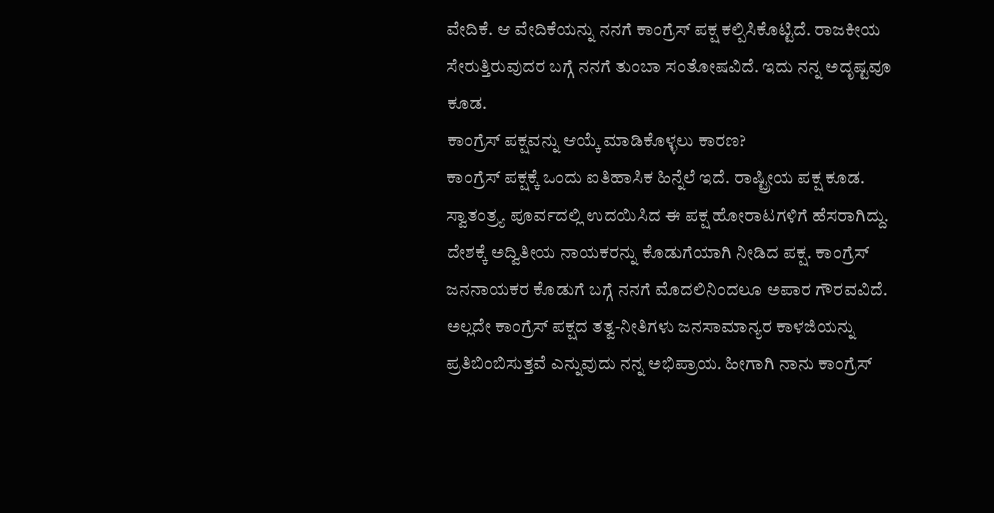ವೇದಿಕೆ. ಆ ವೇದಿಕೆಯನ್ನು ನನಗೆ ಕಾಂಗ್ರೆಸ್ ಪಕ್ಷ ಕಲ್ಪಿಸಿಕೊಟ್ಟಿದೆ. ರಾಜಕೀಯ ಸೇರುತ್ತಿರುವುದರ ಬಗ್ಗೆ ನನಗೆ ತುಂಬಾ ಸಂತೋಷವಿದೆ. ಇದು ನನ್ನ ಅದೃಷ್ಟವೂ ಕೂಡ.
ಕಾಂಗ್ರೆಸ್ ಪಕ್ಷವನ್ನು ಆಯ್ಕೆ ಮಾಡಿಕೊಳ್ಳಲು ಕಾರಣ?
ಕಾಂಗ್ರೆಸ್ ಪಕ್ಷಕ್ಕೆ ಒಂದು ಐತಿಹಾಸಿಕ ಹಿನ್ನೆಲೆ ಇದೆ. ರಾಷ್ಟ್ರೀಯ ಪಕ್ಷ ಕೂಡ. ಸ್ವಾತಂತ್ರ್ಯ ಪೂರ್ವದಲ್ಲಿ ಉದಯಿಸಿದ ಈ ಪಕ್ಷ ಹೋರಾಟಗಳಿಗೆ ಹೆಸರಾಗಿದ್ದು. ದೇಶಕ್ಕೆ ಅದ್ವಿತೀಯ ನಾಯಕರನ್ನು ಕೊಡುಗೆಯಾಗಿ ನೀಡಿದ ಪಕ್ಷ. ಕಾಂಗ್ರೆಸ್ ಜನನಾಯಕರ ಕೊಡುಗೆ ಬಗ್ಗೆ ನನಗೆ ಮೊದಲಿನಿಂದಲೂ ಅಪಾರ ಗೌರವವಿದೆ. ಅಲ್ಲದೇ ಕಾಂಗ್ರೆಸ್ ಪಕ್ಷದ ತತ್ವ-ನೀತಿಗಳು ಜನಸಾಮಾನ್ಯರ ಕಾಳಜಿಯನ್ನು ಪ್ರತಿಬಿಂಬಿಸುತ್ತವೆ ಎನ್ನುವುದು ನನ್ನ ಅಭಿಪ್ರಾಯ. ಹೀಗಾಗಿ ನಾನು ಕಾಂಗ್ರೆಸ್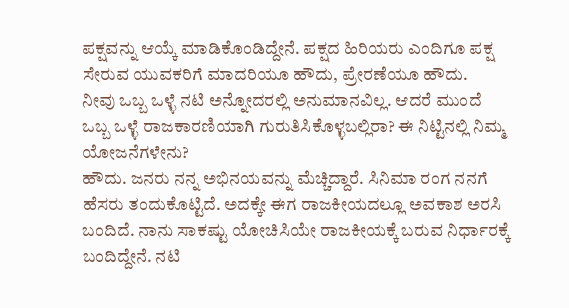ಪಕ್ಷವನ್ನು ಆಯ್ಕೆ ಮಾಡಿಕೊಂಡಿದ್ದೇನೆ. ಪಕ್ಷದ ಹಿರಿಯರು ಎಂದಿಗೂ ಪಕ್ಷ ಸೇರುವ ಯುವಕರಿಗೆ ಮಾದರಿಯೂ ಹೌದು, ಪ್ರೇರಣೆಯೂ ಹೌದು.
ನೀವು ಒಬ್ಬ ಒಳ್ಳೆ ನಟಿ ಅನ್ನೋದರಲ್ಲಿ ಅನುಮಾನವಿಲ್ಲ. ಆದರೆ ಮುಂದೆ ಒಬ್ಬ ಒಳ್ಳೆ ರಾಜಕಾರಣಿಯಾಗಿ ಗುರುತಿಸಿಕೊಳ್ಳಬಲ್ಲಿರಾ? ಈ ನಿಟ್ಟಿನಲ್ಲಿ ನಿಮ್ಮ ಯೋಜನೆಗಳೇನು?
ಹೌದು. ಜನರು ನನ್ನ ಅಭಿನಯವನ್ನು ಮೆಚ್ಚಿದ್ದಾರೆ. ಸಿನಿಮಾ ರಂಗ ನನಗೆ ಹೆಸರು ತಂದುಕೊಟ್ಟಿದೆ. ಅದಕ್ಕೇ ಈಗ ರಾಜಕೀಯದಲ್ಲೂ ಅವಕಾಶ ಅರಸಿ ಬಂದಿದೆ. ನಾನು ಸಾಕಷ್ಟು ಯೋಚಿಸಿಯೇ ರಾಜಕೀಯಕ್ಕೆ ಬರುವ ನಿರ್ಧಾರಕ್ಕೆ ಬಂದಿದ್ದೇನೆ. ನಟಿ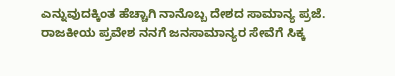ಎನ್ನುವುದಕ್ಕಿಂತ ಹೆಚ್ಚಾಗಿ ನಾನೊಬ್ಬ ದೇಶದ ಸಾಮಾನ್ಯ ಪ್ರಜೆ. ರಾಜಕೀಯ ಪ್ರವೇಶ ನನಗೆ ಜನಸಾಮಾನ್ಯರ ಸೇವೆಗೆ ಸಿಕ್ಕ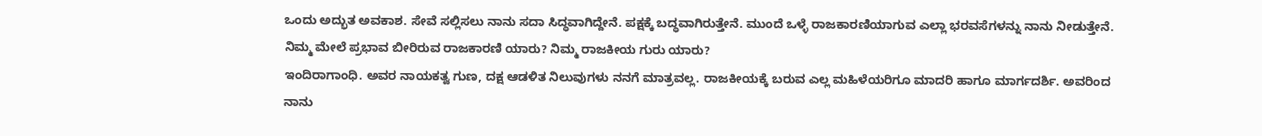ಒಂದು ಅದ್ಭುತ ಅವಕಾಶ. ಸೇವೆ ಸಲ್ಲಿಸಲು ನಾನು ಸದಾ ಸಿದ್ಧವಾಗಿದ್ದೇನೆ. ಪಕ್ಷಕ್ಕೆ ಬದ್ಧವಾಗಿರುತ್ತೇನೆ. ಮುಂದೆ ಒಳ್ಳೆ ರಾಜಕಾರಣಿಯಾಗುವ ಎಲ್ಲಾ ಭರವಸೆಗಳನ್ನು ನಾನು ನೀಡುತ್ತೇನೆ.
ನಿಮ್ಮ ಮೇಲೆ ಪ್ರಭಾವ ಬೀರಿರುವ ರಾಜಕಾರಣಿ ಯಾರು? ನಿಮ್ಮ ರಾಜಕೀಯ ಗುರು ಯಾರು?
ಇಂದಿರಾಗಾಂಧಿ. ಅವರ ನಾಯಕತ್ವ ಗುಣ, ದಕ್ಷ ಆಡಳಿತ ನಿಲುವುಗಳು ನನಗೆ ಮಾತ್ರವಲ್ಲ. ರಾಜಕೀಯಕ್ಕೆ ಬರುವ ಎಲ್ಲ ಮಹಿಳೆಯರಿಗೂ ಮಾದರಿ ಹಾಗೂ ಮಾರ್ಗದರ್ಶಿ. ಅವರಿಂದ ನಾನು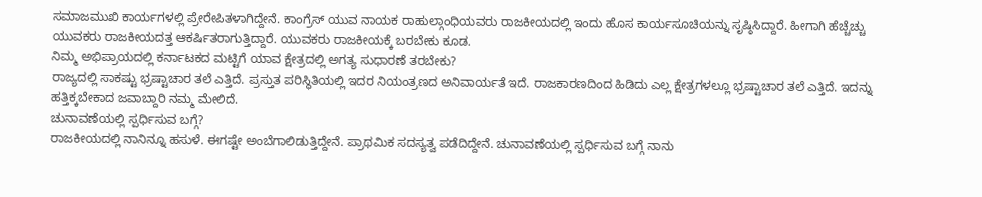ಸಮಾಜಮುಖಿ ಕಾರ್ಯಗಳಲ್ಲಿ ಪ್ರೇರೇಪಿತಳಾಗಿದ್ದೇನೆ. ಕಾಂಗ್ರೆಸ್ ಯುವ ನಾಯಕ ರಾಹುಲ್ಗಾಂಧಿಯವರು ರಾಜಕೀಯದಲ್ಲಿ ಇಂದು ಹೊಸ ಕಾರ್ಯಸೂಚಿಯನ್ನು ಸೃಷ್ಠಿಸಿದ್ದಾರೆ. ಹೀಗಾಗಿ ಹೆಚ್ಚೆಚ್ಚು ಯುವಕರು ರಾಜಕೀಯದತ್ತ ಆಕರ್ಷಿತರಾಗುತ್ತಿದ್ದಾರೆ. ಯುವಕರು ರಾಜಕೀಯಕ್ಕೆ ಬರಬೇಕು ಕೂಡ.
ನಿಮ್ಮ ಅಭಿಪ್ರಾಯದಲ್ಲಿ ಕರ್ನಾಟಕದ ಮಟ್ಟಿಗೆ ಯಾವ ಕ್ಷೇತ್ರದಲ್ಲಿ ಅಗತ್ಯ ಸುಧಾರಣೆ ತರಬೇಕು?
ರಾಜ್ಯದಲ್ಲಿ ಸಾಕಷ್ಟು ಭ್ರಷ್ಟಾಚಾರ ತಲೆ ಎತ್ತಿದೆ. ಪ್ರಸ್ತುತ ಪರಿಸ್ಥಿತಿಯಲ್ಲಿ ಇದರ ನಿಯಂತ್ರಣದ ಅನಿವಾರ್ಯತೆ ಇದೆ. ರಾಜಕಾರಣದಿಂದ ಹಿಡಿದು ಎಲ್ಲ ಕ್ಷೇತ್ರಗಳಲ್ಲೂ ಭ್ರಷ್ಟಾಚಾರ ತಲೆ ಎತ್ತಿದೆ. ಇದನ್ನು ಹತ್ತಿಕ್ಕಬೇಕಾದ ಜವಾಬ್ದಾರಿ ನಮ್ಮ ಮೇಲಿದೆ.
ಚುನಾವಣೆಯಲ್ಲಿ ಸ್ಪರ್ಧಿಸುವ ಬಗ್ಗೆ?
ರಾಜಕೀಯದಲ್ಲಿ ನಾನಿನ್ನೂ ಹಸುಳೆ. ಈಗಷ್ಟೇ ಅಂಬೆಗಾಲಿಡುತ್ತಿದ್ದೇನೆ. ಪ್ರಾಥಮಿಕ ಸದಸ್ಯತ್ವ ಪಡೆದಿದ್ದೇನೆ. ಚುನಾವಣೆಯಲ್ಲಿ ಸ್ಪರ್ಧಿಸುವ ಬಗ್ಗೆ ನಾನು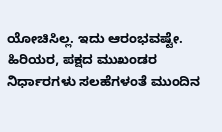ಯೋಚಿಸಿಲ್ಲ. ಇದು ಆರಂಭವಷ್ಟೇ. ಹಿರಿಯರ, ಪಕ್ಷದ ಮುಖಂಡರ ನಿರ್ಧಾರಗಳು ಸಲಹೆಗಳಂತೆ ಮುಂದಿನ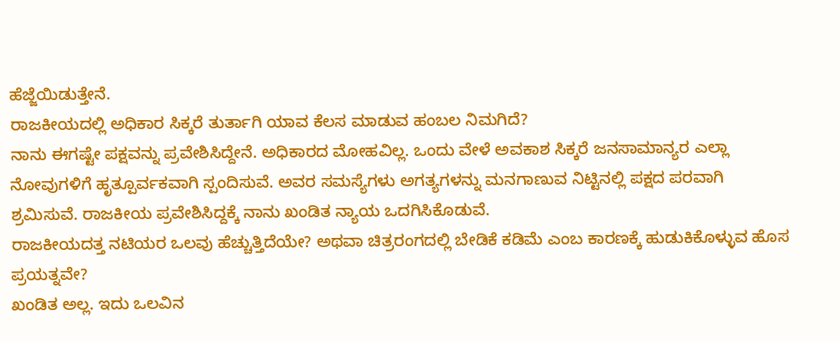ಹೆಜ್ಜೆಯಿಡುತ್ತೇನೆ.
ರಾಜಕೀಯದಲ್ಲಿ ಅಧಿಕಾರ ಸಿಕ್ಕರೆ ತುರ್ತಾಗಿ ಯಾವ ಕೆಲಸ ಮಾಡುವ ಹಂಬಲ ನಿಮಗಿದೆ?
ನಾನು ಈಗಷ್ಟೇ ಪಕ್ಷವನ್ನು ಪ್ರವೇಶಿಸಿದ್ದೇನೆ. ಅಧಿಕಾರದ ಮೋಹವಿಲ್ಲ. ಒಂದು ವೇಳೆ ಅವಕಾಶ ಸಿಕ್ಕರೆ ಜನಸಾಮಾನ್ಯರ ಎಲ್ಲಾ ನೋವುಗಳಿಗೆ ಹೃತ್ಪೂರ್ವಕವಾಗಿ ಸ್ಪಂದಿಸುವೆ. ಅವರ ಸಮಸ್ಯೆಗಳು ಅಗತ್ಯಗಳನ್ನು ಮನಗಾಣುವ ನಿಟ್ಟಿನಲ್ಲಿ ಪಕ್ಷದ ಪರವಾಗಿ ಶ್ರಮಿಸುವೆ. ರಾಜಕೀಯ ಪ್ರವೇಶಿಸಿದ್ದಕ್ಕೆ ನಾನು ಖಂಡಿತ ನ್ಯಾಯ ಒದಗಿಸಿಕೊಡುವೆ.
ರಾಜಕೀಯದತ್ತ ನಟಿಯರ ಒಲವು ಹೆಚ್ಚುತ್ತಿದೆಯೇ? ಅಥವಾ ಚಿತ್ರರಂಗದಲ್ಲಿ ಬೇಡಿಕೆ ಕಡಿಮೆ ಎಂಬ ಕಾರಣಕ್ಕೆ ಹುಡುಕಿಕೊಳ್ಳುವ ಹೊಸ ಪ್ರಯತ್ನವೇ?
ಖಂಡಿತ ಅಲ್ಲ. ಇದು ಒಲವಿನ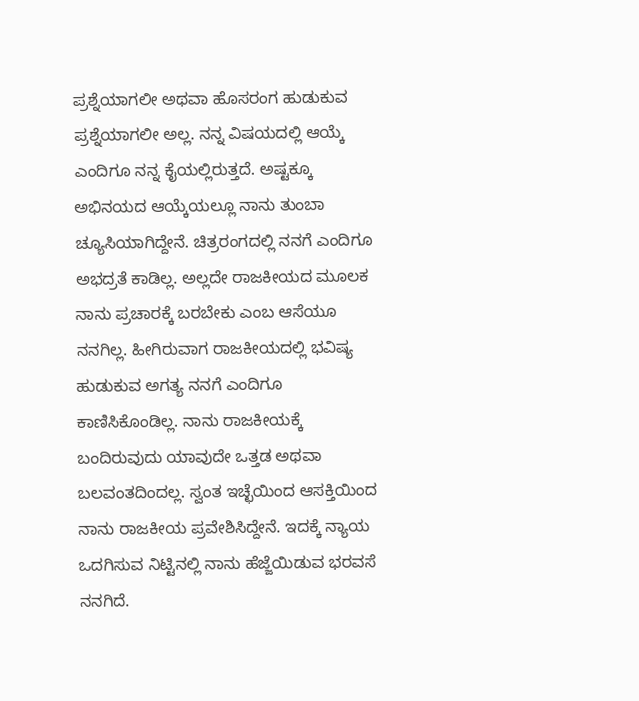ಪ್ರಶ್ನೆಯಾಗಲೀ ಅಥವಾ ಹೊಸರಂಗ ಹುಡುಕುವ ಪ್ರಶ್ನೆಯಾಗಲೀ ಅಲ್ಲ. ನನ್ನ ವಿಷಯದಲ್ಲಿ ಆಯ್ಕೆ ಎಂದಿಗೂ ನನ್ನ ಕೈಯಲ್ಲಿರುತ್ತದೆ. ಅಷ್ಟಕ್ಕೂ ಅಭಿನಯದ ಆಯ್ಕೆಯಲ್ಲೂ ನಾನು ತುಂಬಾ ಚ್ಯೂಸಿಯಾಗಿದ್ದೇನೆ. ಚಿತ್ರರಂಗದಲ್ಲಿ ನನಗೆ ಎಂದಿಗೂ ಅಭದ್ರತೆ ಕಾಡಿಲ್ಲ. ಅಲ್ಲದೇ ರಾಜಕೀಯದ ಮೂಲಕ ನಾನು ಪ್ರಚಾರಕ್ಕೆ ಬರಬೇಕು ಎಂಬ ಆಸೆಯೂ ನನಗಿಲ್ಲ. ಹೀಗಿರುವಾಗ ರಾಜಕೀಯದಲ್ಲಿ ಭವಿಷ್ಯ ಹುಡುಕುವ ಅಗತ್ಯ ನನಗೆ ಎಂದಿಗೂ ಕಾಣಿಸಿಕೊಂಡಿಲ್ಲ. ನಾನು ರಾಜಕೀಯಕ್ಕೆ ಬಂದಿರುವುದು ಯಾವುದೇ ಒತ್ತಡ ಅಥವಾ ಬಲವಂತದಿಂದಲ್ಲ. ಸ್ವಂತ ಇಚ್ಛೆಯಿಂದ ಆಸಕ್ತಿಯಿಂದ ನಾನು ರಾಜಕೀಯ ಪ್ರವೇಶಿಸಿದ್ದೇನೆ. ಇದಕ್ಕೆ ನ್ಯಾಯ ಒದಗಿಸುವ ನಿಟ್ಟಿನಲ್ಲಿ ನಾನು ಹೆಜ್ಜೆಯಿಡುವ ಭರವಸೆ ನನಗಿದೆ.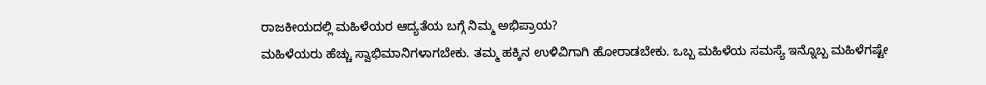ರಾಜಕೀಯದಲ್ಲಿ ಮಹಿಳೆಯರ ಆದ್ಯತೆಯ ಬಗ್ಗೆ ನಿಮ್ಮ ಅಭಿಪ್ರಾಯ?
ಮಹಿಳೆಯರು ಹೆಚ್ಚು ಸ್ವಾಭಿಮಾನಿಗಳಾಗಬೇಕು. ತಮ್ಮ ಹಕ್ಕಿನ ಉಳಿವಿಗಾಗಿ ಹೋರಾಡಬೇಕು. ಒಬ್ಬ ಮಹಿಳೆಯ ಸಮಸ್ಯೆ ಇನ್ನೊಬ್ಬ ಮಹಿಳೆಗಷ್ಟೇ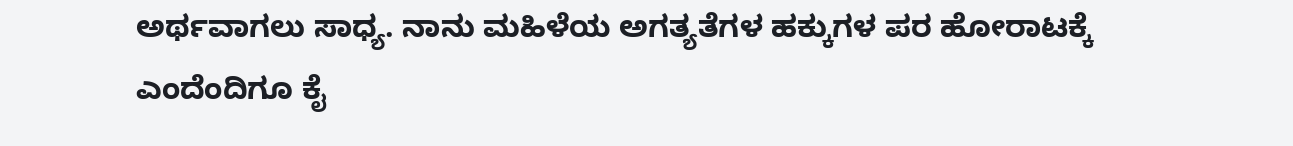ಅರ್ಥವಾಗಲು ಸಾಧ್ಯ. ನಾನು ಮಹಿಳೆಯ ಅಗತ್ಯತೆಗಳ ಹಕ್ಕುಗಳ ಪರ ಹೋರಾಟಕ್ಕೆ ಎಂದೆಂದಿಗೂ ಕೈ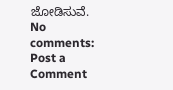ಜೋಡಿಸುವೆ.
No comments:
Post a Comment